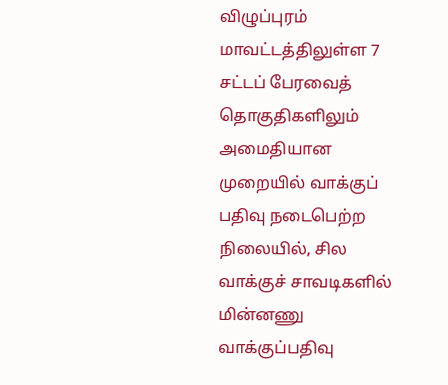விழுப்புரம் மாவட்டத்திலுள்ள 7 சட்டப் பேரவைத் தொகுதிகளிலும் அமைதியான முறையில் வாக்குப் பதிவு நடைபெற்ற நிலையில், சில வாக்குச் சாவடிகளில் மின்னணு வாக்குப்பதிவு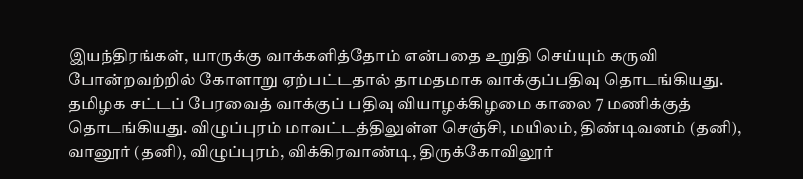இயந்திரங்கள், யாருக்கு வாக்களித்தோம் என்பதை உறுதி செய்யும் கருவி போன்றவற்றில் கோளாறு ஏற்பட்டதால் தாமதமாக வாக்குப்பதிவு தொடங்கியது.
தமிழக சட்டப் பேரவைத் வாக்குப் பதிவு வியாழக்கிழமை காலை 7 மணிக்குத் தொடங்கியது. விழுப்புரம் மாவட்டத்திலுள்ள செஞ்சி, மயிலம், திண்டிவனம் (தனி), வானூர் (தனி), விழுப்புரம், விக்கிரவாண்டி, திருக்கோவிலூர்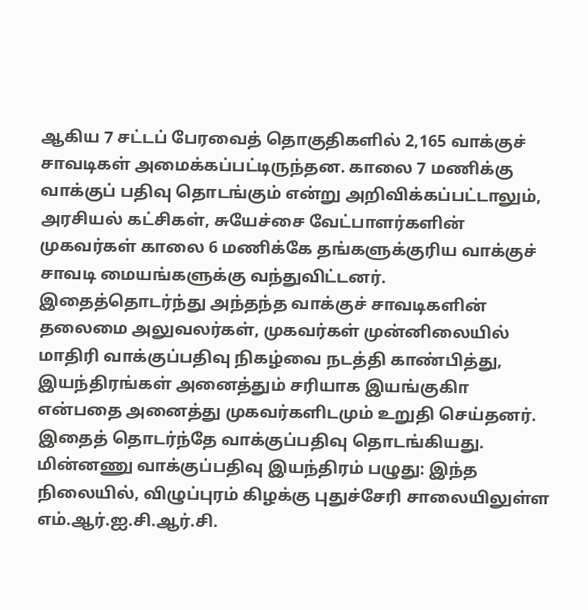ஆகிய 7 சட்டப் பேரவைத் தொகுதிகளில் 2,165 வாக்குச் சாவடிகள் அமைக்கப்பட்டிருந்தன. காலை 7 மணிக்கு வாக்குப் பதிவு தொடங்கும் என்று அறிவிக்கப்பட்டாலும், அரசியல் கட்சிகள், சுயேச்சை வேட்பாளர்களின் முகவர்கள் காலை 6 மணிக்கே தங்களுக்குரிய வாக்குச் சாவடி மையங்களுக்கு வந்துவிட்டனர். இதைத்தொடர்ந்து அந்தந்த வாக்குச் சாவடிகளின் தலைமை அலுவலர்கள், முகவர்கள் முன்னிலையில் மாதிரி வாக்குப்பதிவு நிகழ்வை நடத்தி காண்பித்து, இயந்திரங்கள் அனைத்தும் சரியாக இயங்குகிா என்பதை அனைத்து முகவர்களிடமும் உறுதி செய்தனர். இதைத் தொடர்ந்தே வாக்குப்பதிவு தொடங்கியது.
மின்னணு வாக்குப்பதிவு இயந்திரம் பழுது: இந்த நிலையில், விழுப்புரம் கிழக்கு புதுச்சேரி சாலையிலுள்ள எம்.ஆர்.ஐ.சி.ஆர்.சி.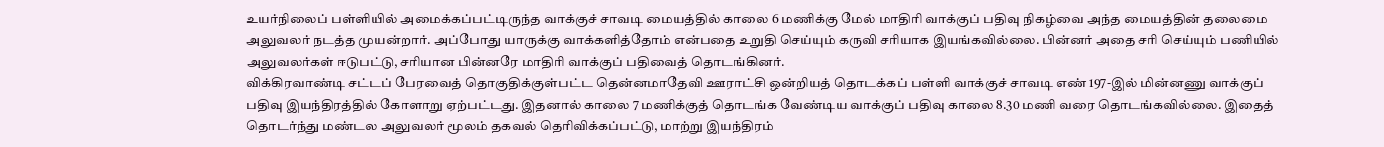உயர்நிலைப் பள்ளியில் அமைக்கப்பட்டிருந்த வாக்குச் சாவடி மையத்தில் காலை 6 மணிக்கு மேல் மாதிரி வாக்குப் பதிவு நிகழ்வை அந்த மையத்தின் தலைமை அலுவலர் நடத்த முயன்றார். அப்போது யாருக்கு வாக்களித்தோம் என்பதை உறுதி செய்யும் கருவி சரியாக இயங்கவில்லை. பின்னர் அதை சரி செய்யும் பணியில் அலுவலர்கள் ஈடுபட்டு, சரியான பின்னரே மாதிரி வாக்குப் பதிவைத் தொடங்கினர்.
விக்கிரவாண்டி சட்டப் பேரவைத் தொகுதிக்குள்பட்ட தென்னமாதேவி ஊராட்சி ஒன்றியத் தொடக்கப் பள்ளி வாக்குச் சாவடி எண் 197-இல் மின்னணு வாக்குப் பதிவு இயந்திரத்தில் கோளாறு ஏற்பட்டது. இதனால் காலை 7 மணிக்குத் தொடங்க வேண்டிய வாக்குப் பதிவு காலை 8.30 மணி வரை தொடங்கவில்லை. இதைத் தொடர்ந்து மண்டல அலுவலர் மூலம் தகவல் தெரிவிக்கப்பட்டு, மாற்று இயந்திரம்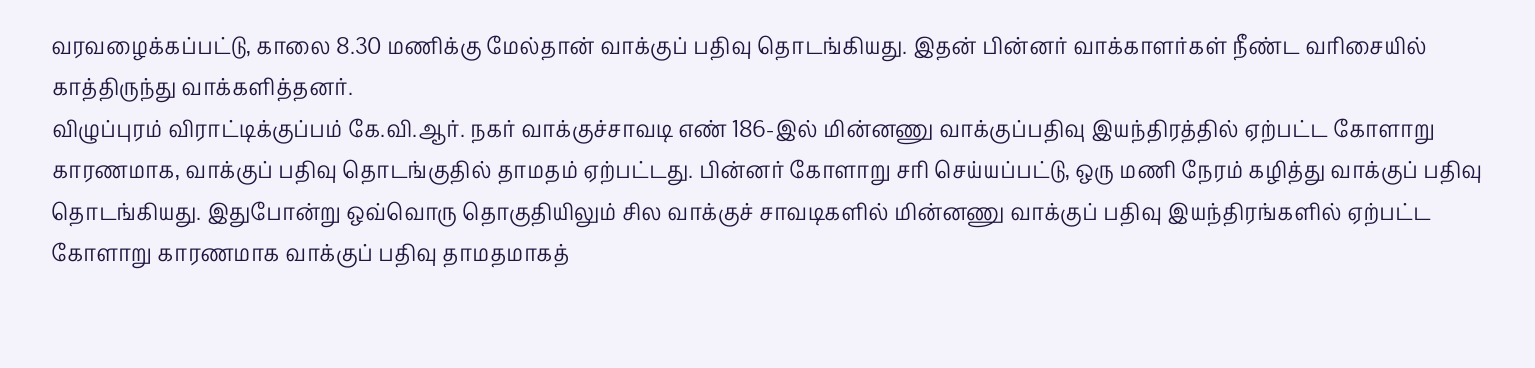வரவழைக்கப்பட்டு, காலை 8.30 மணிக்கு மேல்தான் வாக்குப் பதிவு தொடங்கியது. இதன் பின்னர் வாக்காளர்கள் நீண்ட வரிசையில் காத்திருந்து வாக்களித்தனர்.
விழுப்புரம் விராட்டிக்குப்பம் கே.வி.ஆர். நகர் வாக்குச்சாவடி எண் 186-இல் மின்னணு வாக்குப்பதிவு இயந்திரத்தில் ஏற்பட்ட கோளாறு காரணமாக, வாக்குப் பதிவு தொடங்குதில் தாமதம் ஏற்பட்டது. பின்னர் கோளாறு சரி செய்யப்பட்டு, ஒரு மணி நேரம் கழித்து வாக்குப் பதிவு தொடங்கியது. இதுபோன்று ஒவ்வொரு தொகுதியிலும் சில வாக்குச் சாவடிகளில் மின்னணு வாக்குப் பதிவு இயந்திரங்களில் ஏற்பட்ட கோளாறு காரணமாக வாக்குப் பதிவு தாமதமாகத்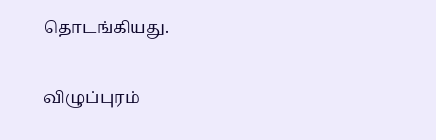தொடங்கியது.

விழுப்புரம்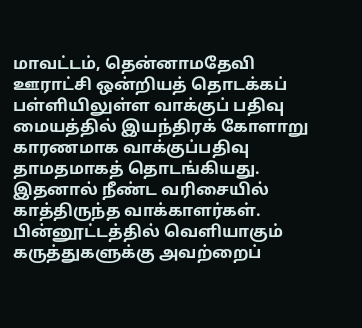மாவட்டம், தென்னாமதேவி ஊராட்சி ஒன்றியத் தொடக்கப் பள்ளியிலுள்ள வாக்குப் பதிவு மையத்தில் இயந்திரக் கோளாறு காரணமாக வாக்குப்பதிவு தாமதமாகத் தொடங்கியது. இதனால் நீண்ட வரிசையில் காத்திருந்த வாக்காளர்கள்.
பின்னூட்டத்தில் வெளியாகும் கருத்துகளுக்கு அவற்றைப்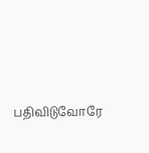பதிவிடுவோரே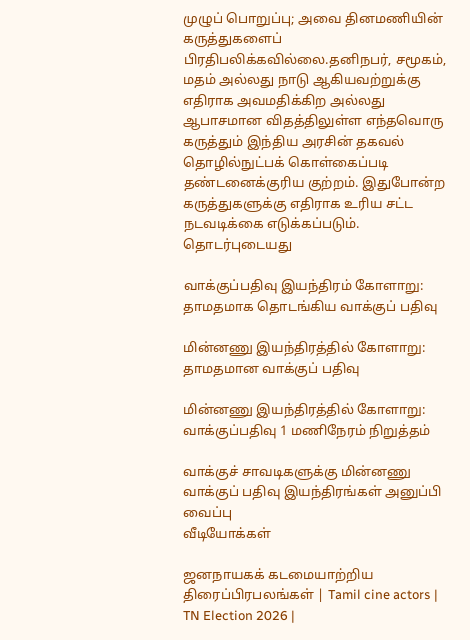முழுப் பொறுப்பு; அவை தினமணியின் கருத்துகளைப் பிரதிபலிக்கவில்லை.தனிநபர், சமூகம், மதம் அல்லது நாடு ஆகியவற்றுக்கு எதிராக அவமதிக்கிற அல்லது ஆபாசமான விதத்திலுள்ள எந்தவொரு கருத்தும் இந்திய அரசின் தகவல் தொழில்நுட்பக் கொள்கைப்படி தண்டனைக்குரிய குற்றம். இதுபோன்ற கருத்துகளுக்கு எதிராக உரிய சட்ட நடவடிக்கை எடுக்கப்படும்.
தொடர்புடையது

வாக்குப்பதிவு இயந்திரம் கோளாறு: தாமதமாக தொடங்கிய வாக்குப் பதிவு

மின்னணு இயந்திரத்தில் கோளாறு: தாமதமான வாக்குப் பதிவு

மின்னணு இயந்திரத்தில் கோளாறு: வாக்குப்பதிவு 1 மணிநேரம் நிறுத்தம்

வாக்குச் சாவடிகளுக்கு மின்னணு வாக்குப் பதிவு இயந்திரங்கள் அனுப்பி வைப்பு
வீடியோக்கள்

ஜனநாயகக் கடமையாற்றிய திரைப்பிரபலங்கள் | Tamil cine actors | TN Election 2026 |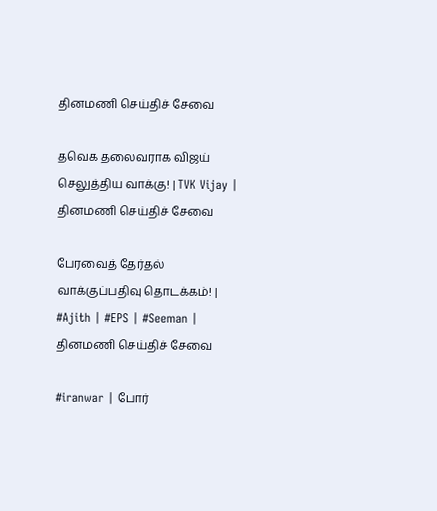தினமணி செய்திச் சேவை

தவெக தலைவராக விஜய் செலுத்திய வாக்கு! | TVK Vijay |
தினமணி செய்திச் சேவை

பேரவைத் தேர்தல் வாக்குப்பதிவு தொடக்கம்! | #Ajith | #EPS | #Seeman |
தினமணி செய்திச் சேவை

#iranwar | போர்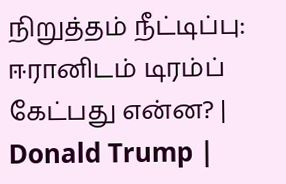நிறுத்தம் நீட்டிப்பு: ஈரானிடம் டிரம்ப் கேட்பது என்ன? | Donald Trump |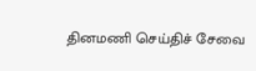தினமணி செய்திச் சேவை